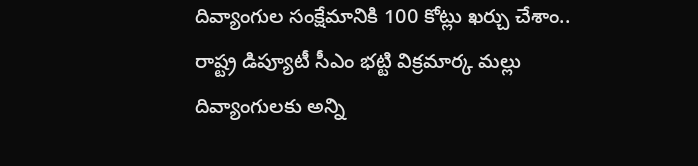దివ్యాంగుల సంక్షేమానికి 100 కోట్లు ఖర్చు చేశాం.. రాష్ట్ర డిప్యూటీ సీఎం భట్టి విక్రమార్క మల్లు
దివ్యాంగులకు అన్ని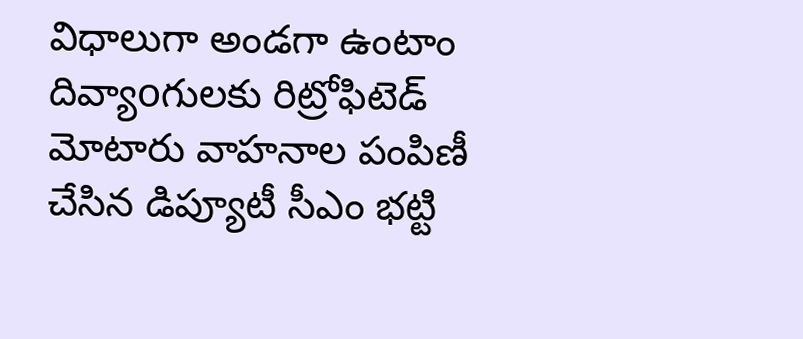విధాలుగా అండగా ఉంటాం దివ్యాoగులకు రిట్రోఫిటెడ్ మోటారు వాహనాల పంపిణీ చేసిన డిప్యూటీ సీఎం భట్టి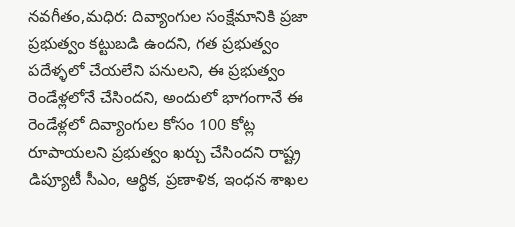నవగీతం,మధిర: దివ్యాంగుల సంక్షేమానికి ప్రజా ప్రభుత్వం కట్టుబడి ఉందని, గత ప్రభుత్వం పదేళ్ళలో చేయలేని పనులని, ఈ ప్రభుత్వం రెండేళ్లలోనే చేసిందని, అందులో భాగంగానే ఈ రెండేళ్లలో దివ్యాంగుల కోసం 100 కోట్ల రూపాయలని ప్రభుత్వం ఖర్చు చేసిందని రాష్ట్ర డిప్యూటీ సీఎం, ఆర్థిక, ప్రణాళిక, ఇంధన శాఖల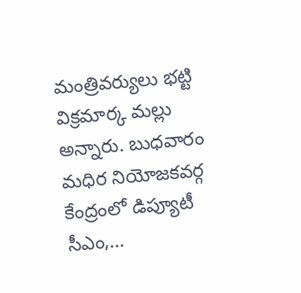మంత్రివర్యులు భట్టి విక్రమార్క మల్లు అన్నారు. బుధవారం మధిర నియోజకవర్గ కేంద్రంలో డిప్యూటీ సీఎం,...